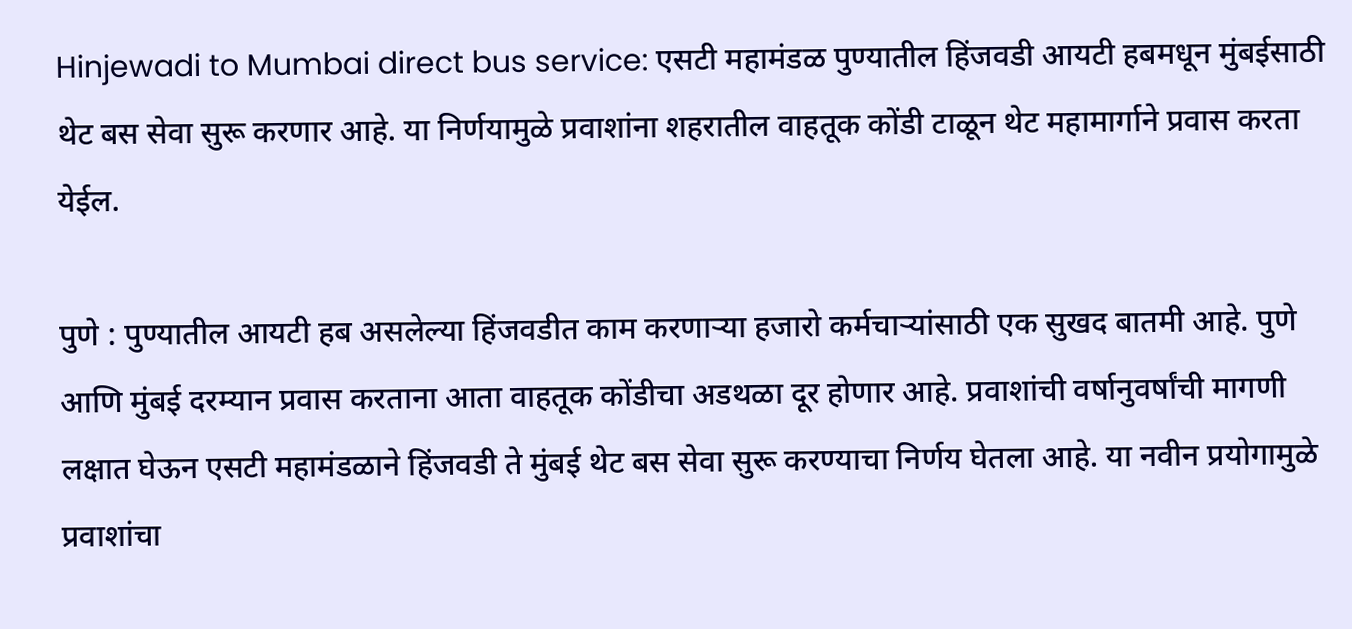Hinjewadi to Mumbai direct bus service: एसटी महामंडळ पुण्यातील हिंजवडी आयटी हबमधून मुंबईसाठी थेट बस सेवा सुरू करणार आहे. या निर्णयामुळे प्रवाशांना शहरातील वाहतूक कोंडी टाळून थेट महामार्गाने प्रवास करता येईल.

पुणे : पुण्यातील आयटी हब असलेल्या हिंजवडीत काम करणाऱ्या हजारो कर्मचाऱ्यांसाठी एक सुखद बातमी आहे. पुणे आणि मुंबई दरम्यान प्रवास करताना आता वाहतूक कोंडीचा अडथळा दूर होणार आहे. प्रवाशांची वर्षानुवर्षांची मागणी लक्षात घेऊन एसटी महामंडळाने हिंजवडी ते मुंबई थेट बस सेवा सुरू करण्याचा निर्णय घेतला आहे. या नवीन प्रयोगामुळे प्रवाशांचा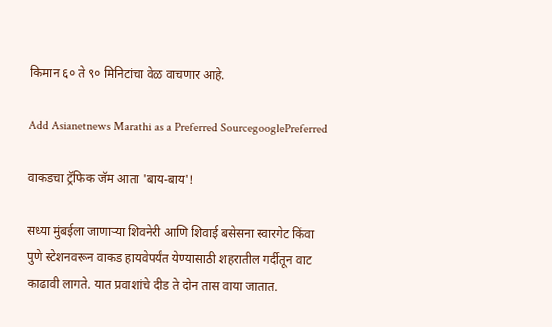किमान ६० ते ९० मिनिटांचा वेळ वाचणार आहे.

Add Asianetnews Marathi as a Preferred SourcegooglePreferred

वाकडचा ट्रॅफिक जॅम आता 'बाय-बाय'!

सध्या मुंबईला जाणाऱ्या शिवनेरी आणि शिवाई बसेसना स्वारगेट किंवा पुणे स्टेशनवरून वाकड हायवेपर्यंत येण्यासाठी शहरातील गर्दीतून वाट काढावी लागते. यात प्रवाशांचे दीड ते दोन तास वाया जातात.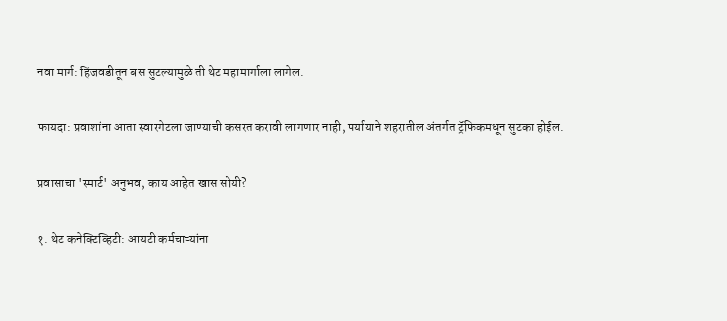नवा मार्ग: हिंजवडीतून बस सुटल्यामुळे ती थेट महामार्गाला लागेल.

फायदा: प्रवाशांना आता स्वारगेटला जाण्याची कसरत करावी लागणार नाही, पर्यायाने शहरातील अंतर्गत ट्रॅफिकमधून सुटका होईल.

प्रवासाचा 'स्मार्ट' अनुभव, काय आहेत खास सोयी?

१. थेट कनेक्टिव्हिटी: आयटी कर्मचाऱ्यांना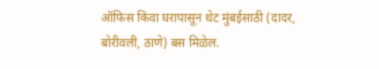ऑफिस किंवा घरापासून थेट मुंबईसाठी (दादर, बोरीवली, ठाणे) बस मिळेल.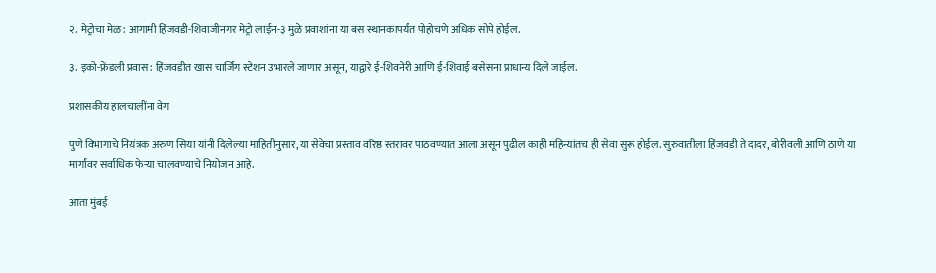२. मेट्रोचा मेळ: आगामी हिंजवडी-शिवाजीनगर मेट्रो लाईन-३ मुळे प्रवाशांना या बस स्थानकापर्यंत पोहोचणे अधिक सोपे होईल.

३. इको-फ्रेंडली प्रवास: हिंजवडीत खास चार्जिंग स्टेशन उभारले जाणार असून, याद्वारे ई-शिवनेरी आणि ई-शिवाई बसेसना प्राधान्य दिले जाईल.

प्रशासकीय हालचालींना वेग

पुणे विभागाचे नियंत्रक अरुण सिया यांनी दिलेल्या माहितीनुसार, या सेवेचा प्रस्ताव वरिष्ठ स्तरावर पाठवण्यात आला असून पुढील काही महिन्यांतच ही सेवा सुरू होईल. सुरुवातीला हिंजवडी ते दादर, बोरीवली आणि ठाणे या मार्गांवर सर्वाधिक फेऱ्या चालवण्याचे नियोजन आहे.

आता मुंबई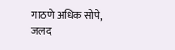गाठणे अधिक सोपे, जलद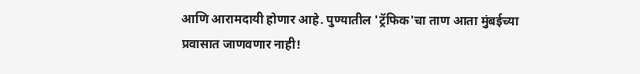आणि आरामदायी होणार आहे. पुण्यातील 'ट्रॅफिक'चा ताण आता मुंबईच्या प्रवासात जाणवणार नाही!